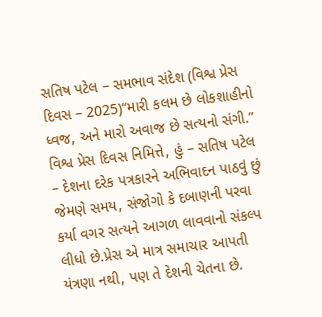સતિષ પટેલ – સમભાવ સંદેશ (વિશ્વ પ્રેસ દિવસ – 2025)“મારી કલમ છે લોકશાહીનો ધ્વજ, અને મારો અવાજ છે સત્યનો સંગી.”
વિશ્વ પ્રેસ દિવસ નિમિત્તે, હું – સતિષ પટેલ – દેશના દરેક પત્રકારને અભિવાદન પાઠવું છું જેમણે સમય, સંજોગો કે દબાણની પરવા કર્યા વગર સત્યને આગળ લાવવાનો સંકલ્પ લીધો છે.પ્રેસ એ માત્ર સમાચાર આપતી યંત્રણા નથી, પણ તે દેશની ચેતના છે.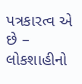પત્રકારત્વ એ છે – લોકશાહીનો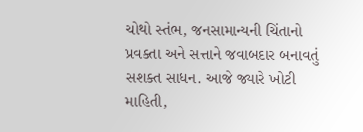ચોથો સ્તંભ, જનસામાન્યની ચિંતાનો પ્રવક્તા અને સત્તાને જવાબદાર બનાવતું સશક્ત સાધન. આજે જ્યારે ખોટી માહિતી,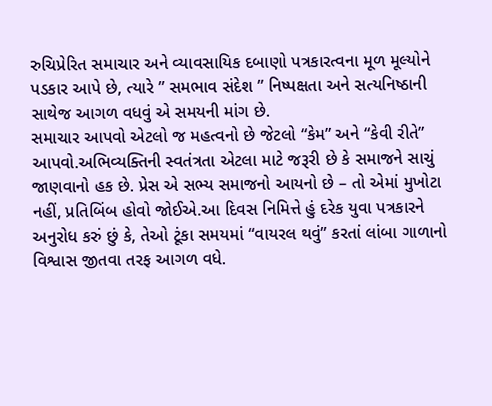રુચિપ્રેરિત સમાચાર અને વ્યાવસાયિક દબાણો પત્રકારત્વના મૂળ મૂલ્યોને પડકાર આપે છે, ત્યારે ” સમભાવ સંદેશ ” નિષ્પક્ષતા અને સત્યનિષ્ઠાની સાથેજ આગળ વધવું એ સમયની માંગ છે.
સમાચાર આપવો એટલો જ મહત્વનો છે જેટલો “કેમ” અને “કેવી રીતે” આપવો.અભિવ્યક્તિની સ્વતંત્રતા એટલા માટે જરૂરી છે કે સમાજને સાચું જાણવાનો હક છે. પ્રેસ એ સભ્ય સમાજનો આયનો છે – તો એમાં મુખોટા નહીં, પ્રતિબિંબ હોવો જોઈએ.આ દિવસ નિમિત્તે હું દરેક યુવા પત્રકારને અનુરોધ કરું છું કે, તેઓ ટૂંકા સમયમાં “વાયરલ થવું” કરતાં લાંબા ગાળાનો વિશ્વાસ જીતવા તરફ આગળ વધે.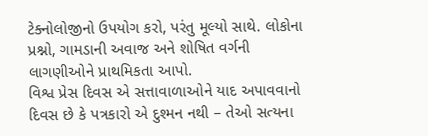ટેક્નોલોજીનો ઉપયોગ કરો, પરંતુ મૂલ્યો સાથે. લોકોના પ્રશ્નો, ગામડાની અવાજ અને શોષિત વર્ગની લાગણીઓને પ્રાથમિકતા આપો.
વિશ્વ પ્રેસ દિવસ એ સત્તાવાળાઓને યાદ અપાવવાનો દિવસ છે કે પત્રકારો એ દુશ્મન નથી – તેઓ સત્યના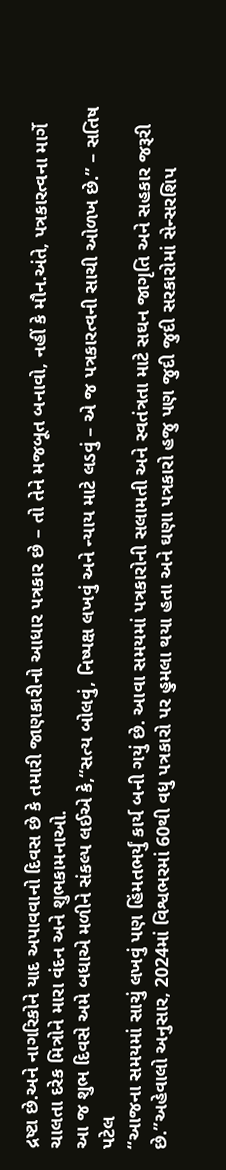દ્રષ્ટા છે.અને નાગરિકોને યાદ અપાવવાનો દિવસ છે કે તમારી જાણકારીનો આધાર પત્રકાર છે – તો તેને મજબૂત બનાવો, નહીં કે મૌન.અંતે, પત્રકારત્વના માર્ગે ચાલતા દરેક મિત્રોને મારા વંદન અને શુભકામનાઓ.
આ જ શુભ દિવસે અમે બધાએ મળીને સંકલ્પ લઈએ કે,“સત્ય બોલવું, નિષ્પક્ષ લખવું અને ન્યાય માટે લડવું – એ જ પત્રકારત્વની સાચી ઓળખ છે.” – સતિષ પટેલ
“આજના સમયમાં સાચું લખવું પણ હિંમતભર્યું કાર્ય બની ગયું છે. આવા સમયમાં પત્રકારોની સલામતી અને સ્વતંત્રતા માટે સઘન જાગૃતિ અને સહકાર જરૂરી છે.”અહેવાલો અનુસાર, 2024માં વિશ્વભરમાં 60થી વધુ પત્રકારો પર હુમલા થયા હતા અને ઘણા પત્રકારો હજુ પણ જુદી જુદી સરકારોમાં સેન્સરશિપ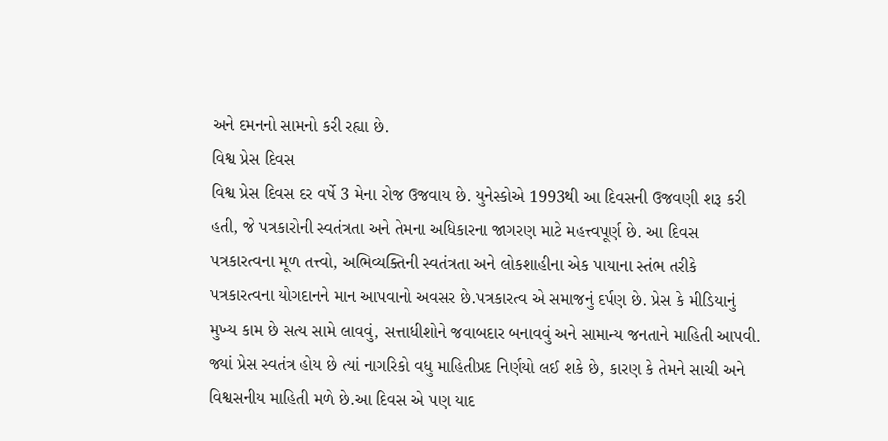અને દમનનો સામનો કરી રહ્યા છે.
વિશ્વ પ્રેસ દિવસ
વિશ્વ પ્રેસ દિવસ દર વર્ષે 3 મેના રોજ ઉજવાય છે. યુનેસ્કોએ 1993થી આ દિવસની ઉજવણી શરૂ કરી હતી, જે પત્રકારોની સ્વતંત્રતા અને તેમના અધિકારના જાગરણ માટે મહત્ત્વપૂર્ણ છે. આ દિવસ પત્રકારત્વના મૂળ તત્ત્વો, અભિવ્યક્તિની સ્વતંત્રતા અને લોકશાહીના એક પાયાના સ્તંભ તરીકે પત્રકારત્વના યોગદાનને માન આપવાનો અવસર છે.પત્રકારત્વ એ સમાજનું દર્પણ છે. પ્રેસ કે મીડિયાનું મુખ્ય કામ છે સત્ય સામે લાવવું, સત્તાધીશોને જવાબદાર બનાવવું અને સામાન્ય જનતાને માહિતી આપવી. જ્યાં પ્રેસ સ્વતંત્ર હોય છે ત્યાં નાગરિકો વધુ માહિતીપ્રદ નિર્ણયો લઈ શકે છે, કારણ કે તેમને સાચી અને વિશ્વસનીય માહિતી મળે છે.આ દિવસ એ પણ યાદ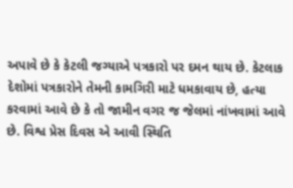અપાવે છે કે કેટલી જગ્યાએ પત્રકારો પર દમન થાય છે. કેટલાક દેશોમાં પત્રકારોને તેમની કામગિરી માટે ધમકાવાય છે, હત્યા કરવામાં આવે છે કે તો જામીન વગર જ જેલમાં નાંખવામાં આવે છે. વિશ્વ પ્રેસ દિવસ એ આવી સ્થિતિ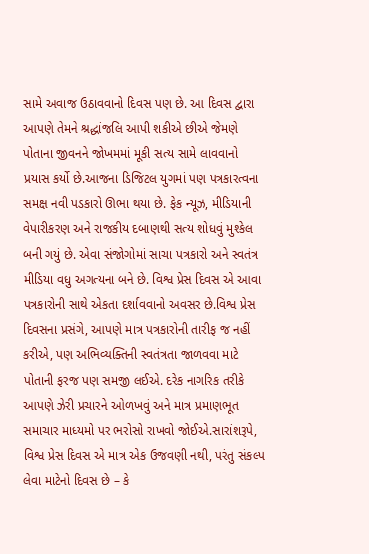સામે અવાજ ઉઠાવવાનો દિવસ પણ છે. આ દિવસ દ્વારા આપણે તેમને શ્રદ્ધાંજલિ આપી શકીએ છીએ જેમણે પોતાના જીવનને જોખમમાં મૂકી સત્ય સામે લાવવાનો પ્રયાસ કર્યો છે.આજના ડિજિટલ યુગમાં પણ પત્રકારત્વના સમક્ષ નવી પડકારો ઊભા થયા છે. ફેક ન્યૂઝ, મીડિયાની વેપારીકરણ અને રાજકીય દબાણથી સત્ય શોધવું મુશ્કેલ બની ગયું છે. એવા સંજોગોમાં સાચા પત્રકારો અને સ્વતંત્ર મીડિયા વધુ અગત્યના બને છે. વિશ્વ પ્રેસ દિવસ એ આવા પત્રકારોની સાથે એકતા દર્શાવવાનો અવસર છે.વિશ્વ પ્રેસ દિવસના પ્રસંગે, આપણે માત્ર પત્રકારોની તારીફ જ નહીં કરીએ, પણ અભિવ્યક્તિની સ્વતંત્રતા જાળવવા માટે પોતાની ફરજ પણ સમજી લઈએ. દરેક નાગરિક તરીકે આપણે ઝેરી પ્રચારને ઓળખવું અને માત્ર પ્રમાણભૂત સમાચાર માધ્યમો પર ભરોસો રાખવો જોઈએ.સારાંશરૂપે, વિશ્વ પ્રેસ દિવસ એ માત્ર એક ઉજવણી નથી, પરંતુ સંકલ્પ લેવા માટેનો દિવસ છે – કે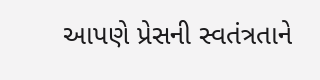આપણે પ્રેસની સ્વતંત્રતાને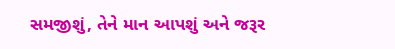સમજીશું, તેને માન આપશું અને જરૂર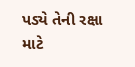પડ્યે તેની રક્ષા માટે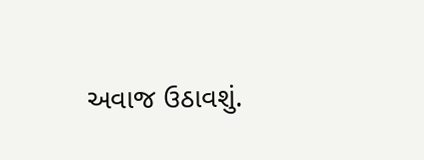અવાજ ઉઠાવશું.